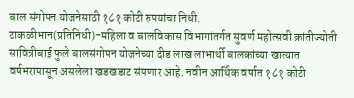बाल संगोपन योजनेसाठी १८१ कोटी रुपयांचा निधी.
टाकळीभान(प्रतिनिधी)-महिला व बालविकास विभागांतर्गत सुवर्ण महोत्सवी क्रांतीज्योती सावित्रीबाई फुले बालसंगोपन योजनेच्या दीड लाख लाभार्थी बालकांच्या खात्यात वर्षभरापासून असलेला खडखडाट संपणार आहे. नवीन आर्थिक वर्षात १८१ कोटी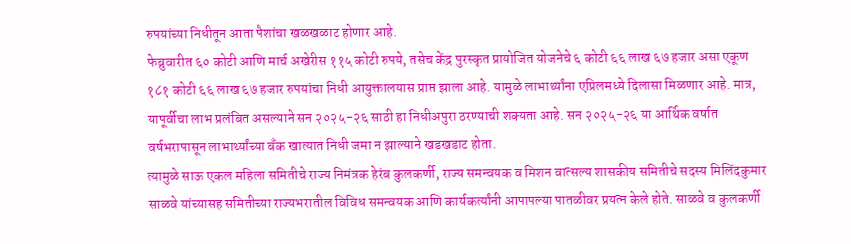रुपयांच्या निधीतून आता पैशांचा खळखळाट होणार आहे.
फेब्रुवारीत ६० कोटी आणि मार्च अखेरीस ११५ कोटी रुपये, तसेच केंद्र पुरस्कृत प्रायोजित योजनेचे ६ कोटी ६६ लाख ६७ हजार असा एकूण १८१ कोटी ६६ लाख ६७ हजार रुपयांचा निधी आयुक्तालयास प्राप्त झाला आहे. यामुळे लाभार्थ्यांना एप्रिलमध्ये दिलासा मिळणार आहे. मात्र, यापूर्वीचा लाभ प्रलंबित असल्याने सन २०२५-२६ साठी हा निधीअपुरा ठरण्याची शक्यता आहे. सन २०२५-२६ या आर्थिक वर्षात वर्षभरापासून लाभार्थ्यांच्या बँक खात्यात निधी जमा न झाल्याने खडखडाट होता.
त्यामुळे साऊ एकल महिला समितीचे राज्य निमंत्रक हेरंब कुलकर्णी, राज्य समन्वयक व मिशन वात्सल्य शासकीय समितीचे सदस्य मिलिंदकुमार साळवे यांच्यासह समितीच्या राज्यभरातील विविध समन्वयक आणि कार्यकर्त्यांनी आपापल्या पातळीवर प्रयत्न केले होते. साळवे व कुलकर्णी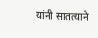यांनी सातत्याने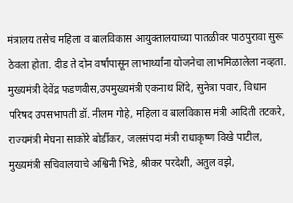मंत्रालय तसेच महिला व बालविकास आयुक्तालयाच्या पातळीवर पाठपुरावा सुरू ठेवला होता. दीड ते दोन वर्षांपासून लाभार्थ्यांना योजनेचा लाभमिळालेला नव्हता.
मुख्यमंत्री देवेंद्र फडणवीस,उपमुख्यमंत्री एकनाथ शिंदे, सुनेत्रा पवार, विधान परिषद उपसभापती डॉ. नीलम गोहे, महिला व बालविकास मंत्री आदिती तटकरे, राज्यमंत्री मेघना साकोरे बोर्डीकर, जलसंपदा मंत्री राधाकृष्ण विखे पाटील, मुख्यमंत्री सचिवालयाचे अश्विनी भिडे, श्रीकर परदेशी, अतुल वझे,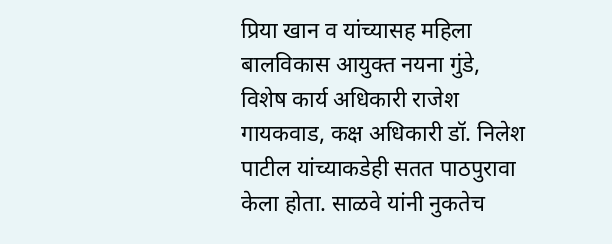प्रिया खान व यांच्यासह महिला बालविकास आयुक्त नयना गुंडे, विशेष कार्य अधिकारी राजेश गायकवाड, कक्ष अधिकारी डॉ. निलेश पाटील यांच्याकडेही सतत पाठपुरावा केला होता. साळवे यांनी नुकतेच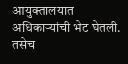आयुक्तालयात अधिकाऱ्यांची भेट घेतली. तसेच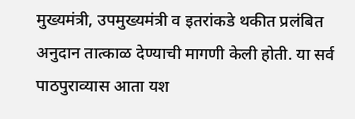मुख्यमंत्री, उपमुख्यमंत्री व इतरांकडे थकीत प्रलंबित अनुदान तात्काळ देण्याची मागणी केली होती. या सर्व पाठपुराव्यास आता यश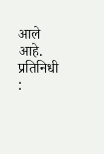आले आहे.
प्रतिनिधी :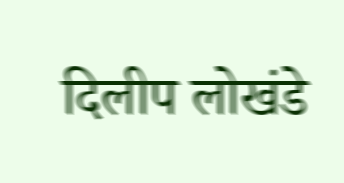दिलीप लोखंडे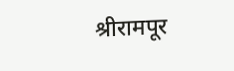श्रीरामपूर